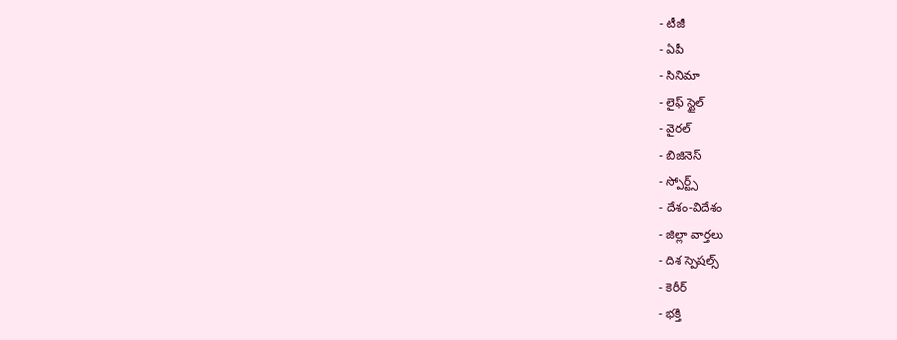- టీజీ
- ఏపీ
- సినిమా
- లైఫ్ స్టైల్
- వైరల్
- బిజినెస్
- స్పోర్ట్స్
- దేశం-విదేశం
- జిల్లా వార్తలు
- దిశ స్పెషల్స్
- కెరీర్
- భక్తి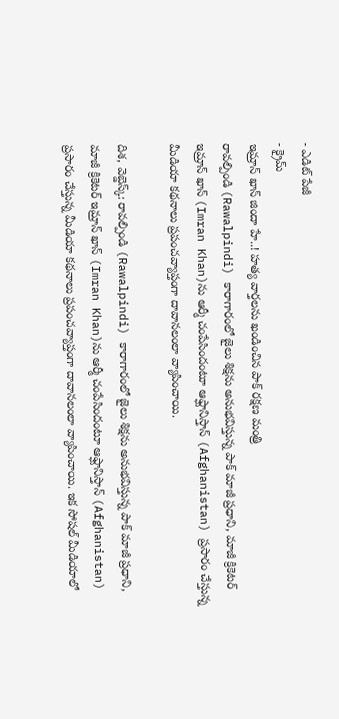- ఎడిట్ పేజీ
- క్రైమ్
ఇమ్రాన్ ఖాన్ జిందా హే..! హత్య వార్తలను ఖండించిన పాక్ రక్షణ మంత్రి
రావల్పిండి (Rawalpindi) కారాగారంలో జైలు శిక్షను అనుభవిస్తున్న పాక్ మాజీ ప్రధాని, మాజీ క్రికెటర్ ఇమ్రాన్ ఖాన్ (Imran Khan)ను ఆర్మీ చంపేసిందంటూ ఆఫ్ఘానిస్తాన్ (Afghanistan) ప్రసారం చేస్తున్న మీడియా కథనాలు ప్రపంచవ్యాప్తంగా దావానలంలా వ్యాపించాయి.

దిశ, వెబ్డెస్క్: రావల్పిండి (Rawalpindi) కారాగారంలో జైలు శిక్షను అనుభవిస్తున్న పాక్ మాజీ ప్రధాని, మాజీ క్రికెటర్ ఇమ్రాన్ ఖాన్ (Imran Khan)ను ఆర్మీ చంపేసిందంటూ ఆఫ్ఘానిస్తాన్ (Afghanistan) ప్రసారం చేస్తున్న మీడియా కథనాలు ప్రపంచవ్యాప్తంగా దావానలంలా వ్యాపించాయి. ఇక సోషల్ మీడియాలో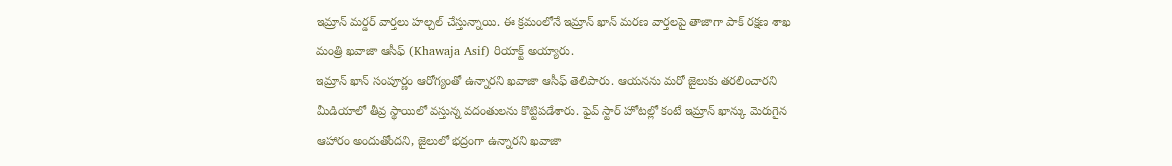ఇమ్రాన్ మర్డర్ వార్తలు హల్చల్ చేస్తున్నాయి. ఈ క్రమంలోనే ఇమ్రాన్ ఖాన్ మరణ వార్తలపై తాజాగా పాక్ రక్షణ శాఖ మంత్రి ఖవాజా ఆసీఫ్ (Khawaja Asif) రియాక్ట్ అయ్యారు.
ఇమ్రాన్ ఖాన్ సంపూర్ణం ఆరోగ్యంతో ఉన్నారని ఖవాజా ఆసీఫ్ తెలిపారు. ఆయనను మరో జైలుకు తరలించారని మీడియాలో తీవ్ర స్థాయిలో వస్తున్న వదంతులను కొట్టిపడేశారు. ఫైవ్ స్టార్ హోటల్లో కంటే ఇమ్రాన్ ఖాన్కు మెరుగైన ఆహారం అందుతోందని, జైలులో భద్రంగా ఉన్నారని ఖవాజా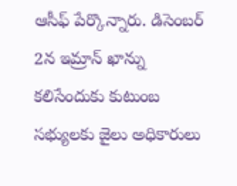ఆసీఫ్ పేర్కొన్నారు. డిసెంబర్ 2న ఇమ్రాన్ ఖాన్ను కలిసేందుకు కుటుంబ సభ్యులకు జైలు అధికారులు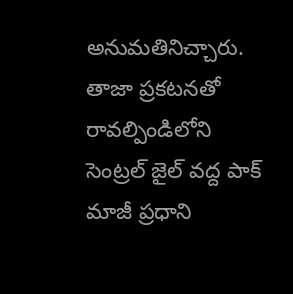అనుమతినిచ్చారు. తాజా ప్రకటనతో రావల్పిండిలోని సెంట్రల్ జైల్ వద్ద పాక్ మాజీ ప్రధాని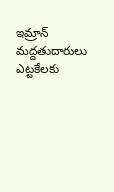ఇమ్రాన్ మద్దతుదారులు ఎట్టకేలకు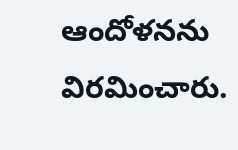ఆందోళనను విరమించారు.